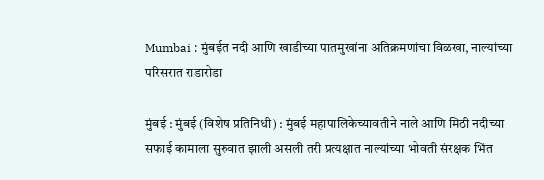Mumbai : मुंबईत नदी आणि खाडीच्या पातमुखांना अतिक्रमणांचा विळखा, नाल्यांच्या परिसरात राडारोडा

मुंबई : मुंबई (विशेष प्रतिनिधी) : मुंबई महापालिकेच्यावतीने नाले आणि मिठी नदीच्या सफाई कामाला सुरुवात झाली असली तरी प्रत्यक्षात नाल्यांच्या भोवती संरक्षक भिंत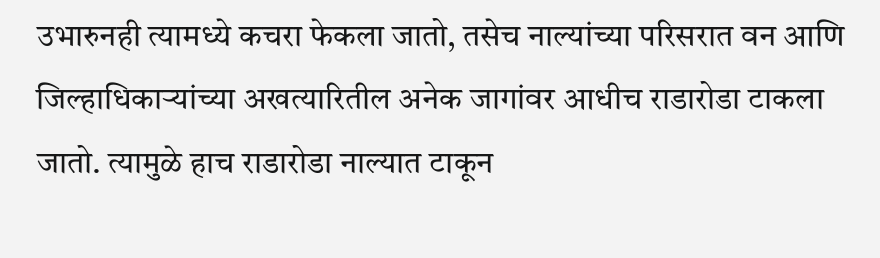उभारुनही त्यामध्ये कचरा फेकला जातो, तसेच नाल्यांच्या परिसरात वन आणि जिल्हाधिकाऱ्यांच्या अखत्यारितील अनेक जागांवर आधीच राडारोडा टाकला जातो. त्यामुळे हाच राडारोडा नाल्यात टाकून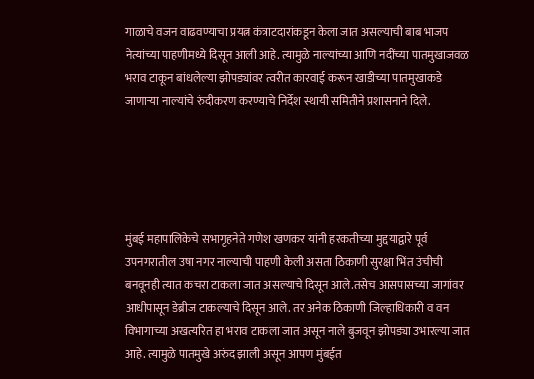गाळाचे वजन वाढवण्याचा प्रयत्न कंत्राटदारांकडून केला जात असल्याची बाब भाजप नेत्यांच्या पाहणीमध्ये दिसून आली आहे. त्यामुळे नाल्यांच्या आणि नदींच्या पातमुखाजवळ भराव टाकून बांधलेल्या झोपड्यांवर त्वरीत कारवाई करून खाडीच्या पातमुखाकडे जाणाऱ्या नाल्यांचे रुंदीकरण करण्याचे निर्देश स्थायी समितीने प्रशासनाने दिले.





मुंबई महापालिकेचे सभागृहनेते गणेश खणकर यांनी हरकतीच्या मुद्दयाद्वारे पूर्व उपनगरातील उषा नगर नाल्याची पाहणी केली असता ठिकाणी सुरक्षा भिंत उंचीची बनवूनही त्यात कचरा टाकला जात असल्याचे दिसून आले.तसेच आसपासच्या जागांवर आधीपासून डेब्रीज टाकल्याचे दिसून आले. तर अनेक ठिकाणी जिल्हाधिकारी व वन विभागाच्या अखत्यरित हा भराव टाकला जात असून नाले बुजवून झोपड्या उभारल्या जात आहे. त्यामुळे पातमुखे अरुंद झाली असून आपण मुंबईत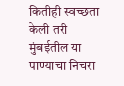कितीही स्वच्छता केली तरी मुंबईतील या पाण्याचा निचरा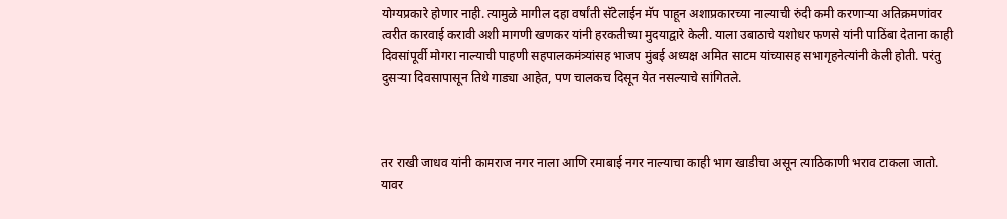योग्यप्रकारे होणार नाही. त्यामुळे मागील दहा वर्षांती सॅटेलाईन मॅप पाहून अशाप्रकारच्या नाल्याची रुंदी कमी करणाऱ्या अतिक्रमणांवर त्वरीत कारवाई करावी अशी मागणी खणकर यांनी हरकतीच्या मुदयाद्वारे केली. याला उबाठाचे यशोधर फणसे यांनी पाठिंबा देताना काही दिवसांपूर्वी मोगरा नाल्याची पाहणी सहपालकमंत्र्यांसह भाजप मुंबई अध्यक्ष अमित साटम यांच्यासह सभागृहनेत्यांनी केली होती. परंतु दुसऱ्या दिवसापासून तिथे गाड्या आहेत, पण चालकच दिसून येत नसल्याचे सांगितले.



तर राखी जाधव यांनी कामराज नगर नाला आणि रमाबाई नगर नाल्याचा काही भाग खाडीचा असून त्याठिकाणी भराव टाकला जातो. यावर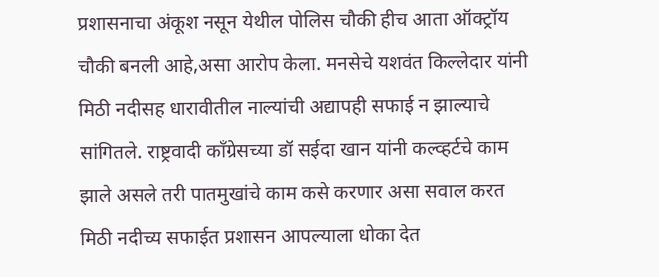प्रशासनाचा अंकूश नसून येथील पोलिस चौकी हीच आता ऑक्ट्रॉय चौकी बनली आहे,असा आरोप केला. मनसेचे यशवंत किल्लेदार यांनी मिठी नदीसह धारावीतील नाल्यांची अद्यापही सफाई न झाल्याचे सांगितले. राष्ट्रवादी काँग्रेसच्या डॉ सईदा खान यांनी कल्व्हर्टचे काम झाले असले तरी पातमुखांचे काम कसे करणार असा सवाल करत मिठी नदीच्य सफाईत प्रशासन आपल्याला धोका देत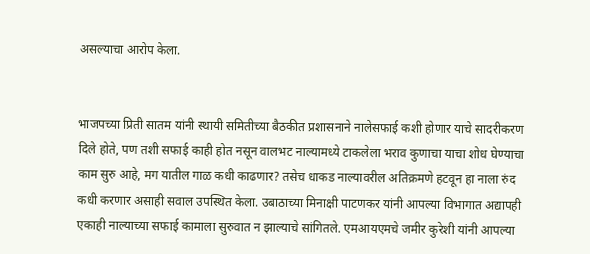असल्याचा आरोप केला.


भाजपच्या प्रिती सातम यांनी स्थायी समितीच्या बैठकीत प्रशासनाने नालेसफाई कशी होणार याचे सादरीकरण दिले होते, पण तशी सफाई काही होत नसून वालभट नाल्यामध्ये टाकलेला भराव कुणाचा याचा शोध घेण्याचा काम सुरु आहे, मग यातील गाळ कधी काढणार? तसेच धाकड नाल्यावरील अतिक्रमणे हटवून हा नाला रुंद कधी करणार असाही सवाल उपस्थित केला. उबाठाच्या मिनाक्षी पाटणकर यांनी आपल्या विभागात अद्यापही एकाही नाल्याच्या सफाई कामाला सुरुवात न झाल्याचे सांगितले. एमआयएमचे जमीर कुरेशी यांनी आपल्या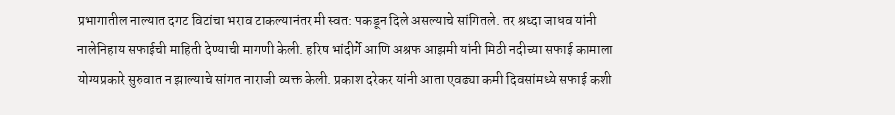प्रभागातील नाल्यात दगट विटांचा भराव टाकल्यानंतर मी स्वत: पकडून दिले असल्याचे सांगितले. तर श्रध्दा जाधव यांनी नालेनिहाय सफाईची माहिती देण्याची मागणी केली. हरिष भांदीर्गे आणि अश्रफ आझमी यांनी मिठी नदीच्या सफाई कामाला योग्यप्रकारे सुरुवात न झाल्याचे सांगत नाराजी व्यक्त केली. प्रकाश दरेकर यांनी आता एवढ्या कमी दिवसांमध्ये सफाई कशी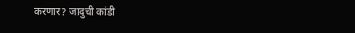करणार? जादुची कांडी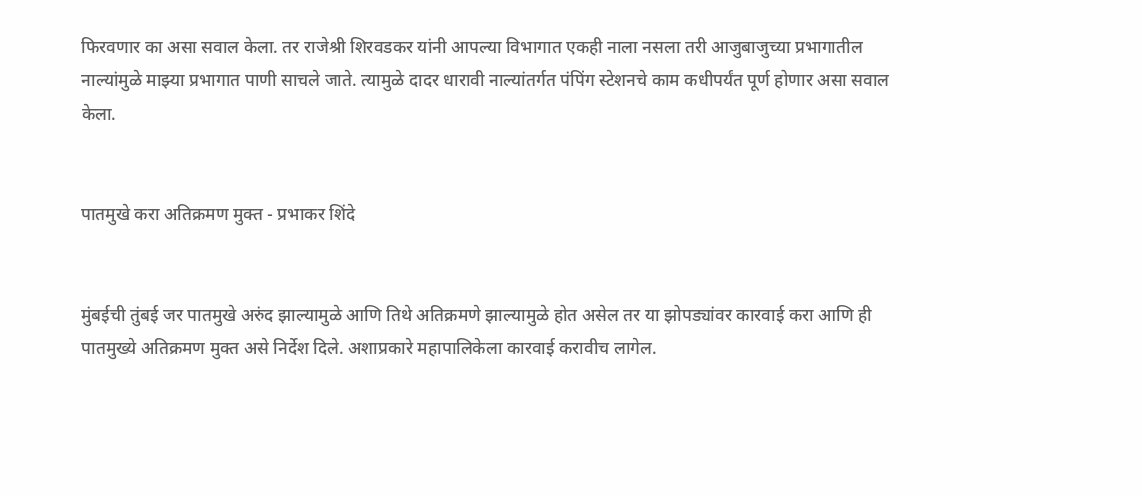फिरवणार का असा सवाल केला. तर राजेश्री शिरवडकर यांनी आपल्या विभागात एकही नाला नसला तरी आजुबाजुच्या प्रभागातील नाल्यांमुळे माझ्या प्रभागात पाणी साचले जाते. त्यामुळे दादर धारावी नाल्यांतर्गत पंपिंग स्टेशनचे काम कधीपर्यंत पूर्ण होणार असा सवाल केला.


पातमुखे करा अतिक्रमण मुक्त - प्रभाकर शिंदे


मुंबईची तुंबई जर पातमुखे अरुंद झाल्यामुळे आणि तिथे अतिक्रमणे झाल्यामुळे होत असेल तर या झोपड्यांवर कारवाई करा आणि ही पातमुख्ये अतिक्रमण मुक्त असे निर्देश दिले. अशाप्रकारे महापालिकेला कारवाई करावीच लागेल.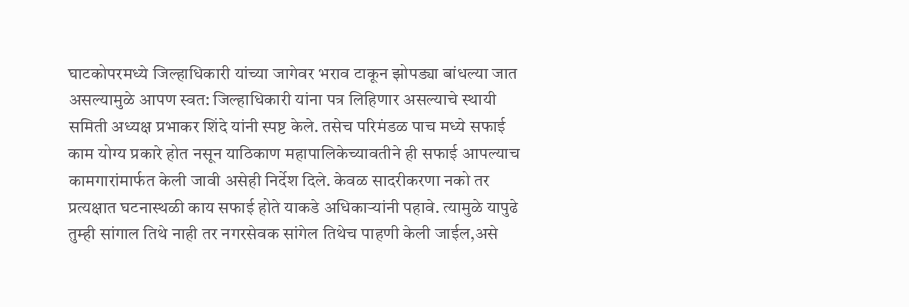घाटकोपरमध्ये जिल्हाधिकारी यांच्या जागेवर भराव टाकून झोपड्या बांधल्या जात असल्यामुळे आपण स्वत: जिल्हाधिकारी यांना पत्र लिहिणार असल्याचे स्थायी समिती अध्यक्ष प्रभाकर शिंदे यांनी स्पष्ट केले. तसेच परिमंडळ पाच मध्ये सफाई काम योग्य प्रकारे होत नसून याठिकाण महापालिकेच्यावतीने ही सफाई आपल्याच कामगारांमार्फत केली जावी असेही निर्देश दिले. केवळ सादरीकरणा नको तर प्रत्यक्षात घटनास्थळी काय सफाई होते याकडे अधिकाऱ्यांनी पहावे. त्यामुळे यापुढे तुम्ही सांगाल तिथे नाही तर नगरसेवक सांगेल तिथेच पाहणी केली जाईल,असे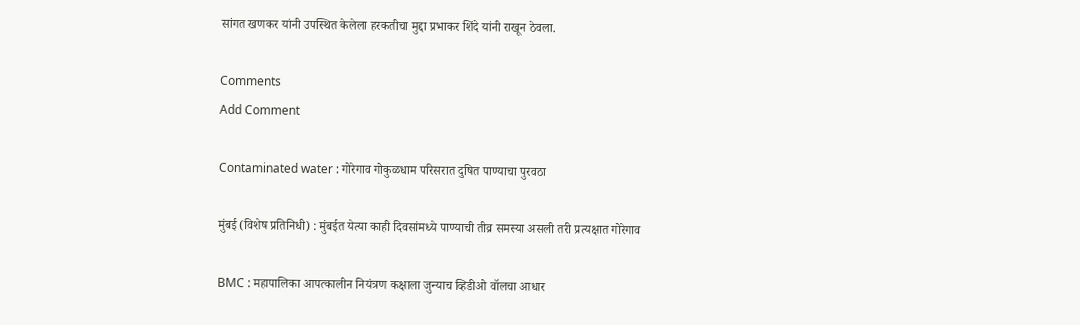सांगत खणकर यांनी उपस्थित केलेला हरकतीचा मुद्दा प्रभाकर शिंदे यांनी राखून ठेवला.

Comments
Add Comment

Contaminated water : गोरेगाव गोकुळधाम परिसरात दुषित पाण्याचा पुरवठा

मुंबई (विशेष प्रतिनिधी) : मुंबईत येत्या काही दिवसांमध्ये पाण्याची तीव्र समस्या असली तरी प्रत्यक्षात गोरेगाव

BMC : महापालिका आपत्कालीन नियंत्रण कक्षाला जुन्याच व्हिडीओ वॉलचा आधार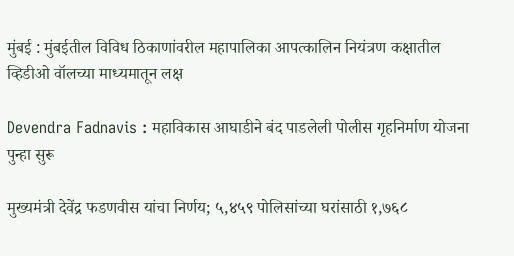मुंबई : मुंबईतील विविध ठिकाणांवरील महापालिका आपत्कालिन नियंत्रण कक्षातील व्हिडीओ वॉलच्या माध्यमातून लक्ष

Devendra Fadnavis : महाविकास आघाडीने बंद पाडलेली पोलीस गृहनिर्माण योजना पुन्हा सुरू

मुख्यमंत्री देवेंद्र फडणवीस यांचा निर्णय; ५,४५९ पोलिसांच्या घरांसाठी १,७६८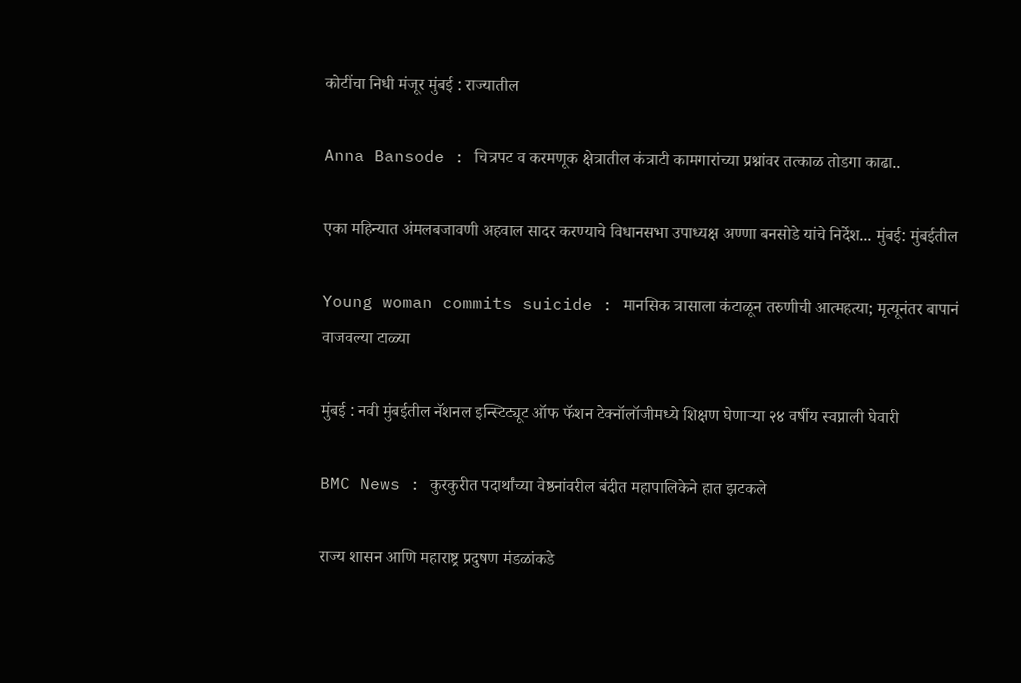कोटींचा निधी मंजूर मुंबई : राज्यातील

Anna Bansode : चित्रपट व करमणूक क्षेत्रातील कंत्राटी कामगारांच्या प्रश्नांवर तत्काळ तोडगा काढा..

एका महिन्यात अंमलबजावणी अहवाल सादर करण्याचे विधानसभा उपाध्यक्ष अण्णा बनसोडे यांचे निर्देश... मुंबई: मुंबईतील

Young woman commits suicide : मानसिक त्रासाला कंटाळून तरुणीची आत्महत्या; मृत्यूनंतर बापानं वाजवल्या टाळ्या

मुंबई : नवी मुंबईतील नॅशनल इन्स्टिट्यूट ऑफ फॅशन टेक्नॉलॉजीमध्ये शिक्षण घेणाऱ्या २४ वर्षीय स्वप्नाली घेवारी

BMC News : कुरकुरीत पदार्थांच्या वेष्ठनांवरील बंदीत महापालिकेने हात झटकले

राज्य शासन आणि महाराष्ट्र प्रदुषण मंडळांकडे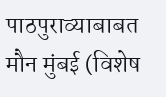पाठपुराव्याबाबत मौन मुंबई (विशेष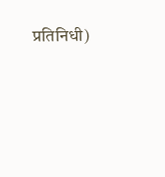प्रतिनिधी)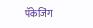पॅकेजिंग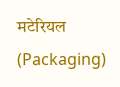मटेरियल (Packaging)